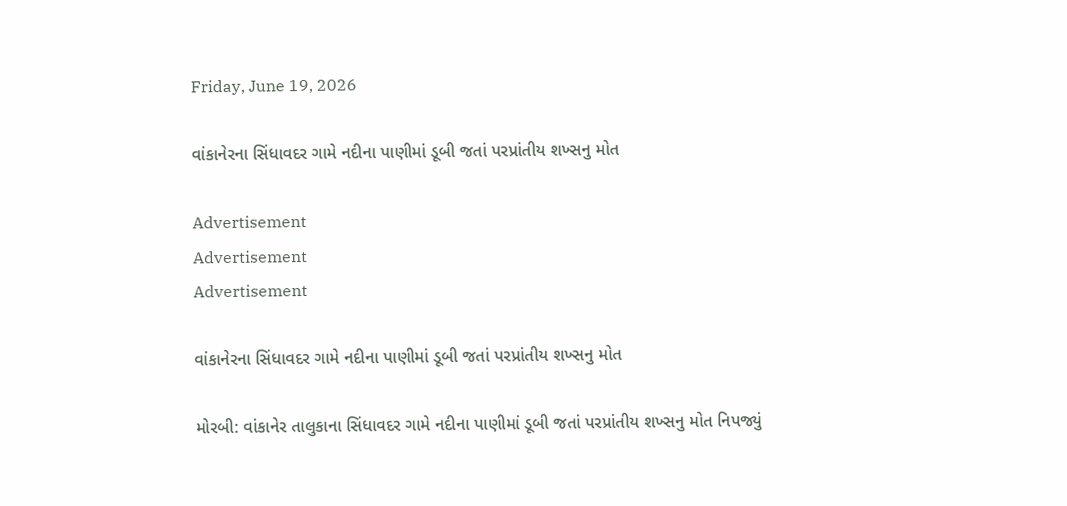Friday, June 19, 2026

વાંકાનેરના સિંધાવદર ગામે નદીના પાણીમાં ડૂબી જતાં પરપ્રાંતીય શખ્સનુ મોત

Advertisement
Advertisement
Advertisement

વાંકાનેરના સિંધાવદર ગામે નદીના પાણીમાં ડૂબી જતાં પરપ્રાંતીય શખ્સનુ મોત

મોરબી: વાંકાનેર તાલુકાના સિંધાવદર ગામે નદીના પાણીમાં ડૂબી જતાં પરપ્રાંતીય શખ્સનુ મોત નિપજ્યું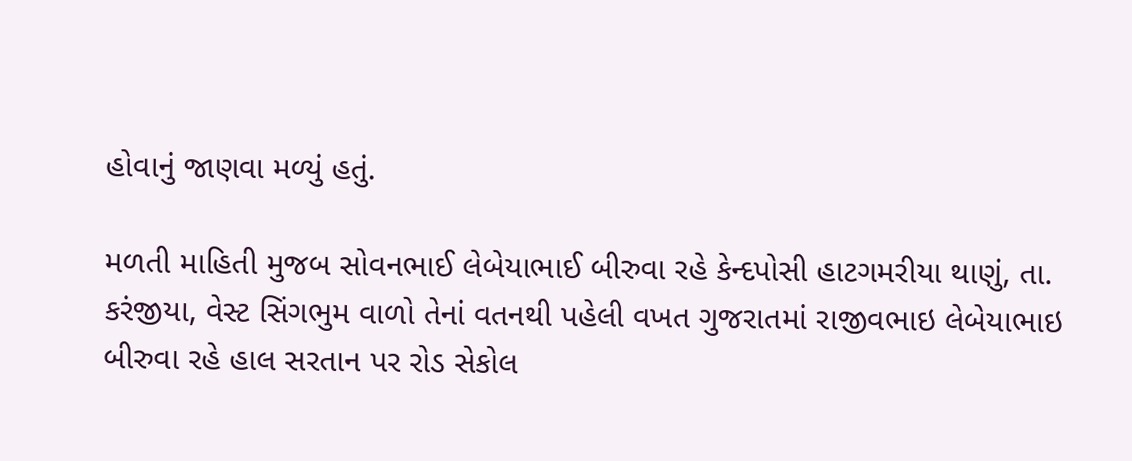હોવાનું જાણવા મળ્યું હતું.

મળતી માહિતી મુજબ સોવનભાઈ લેબેયાભાઈ બીરુવા રહે કેન્દપોસી હાટગમરીયા થાણું, તા. કરંજીયા, વેસ્ટ સિંગભુમ વાળો તેનાં વતનથી પહેલી વખત ગુજરાતમાં રાજીવભાઇ લેબેયાભાઇ બીરુવા રહે હાલ સરતાન પર રોડ સેકોલ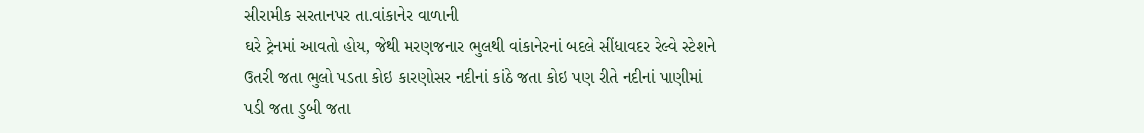સીરામીક સરતાનપર તા.વાંકાનેર વાળાની
ઘરે ટ્રેનમાં આવતો હોય, જેથી મરણજનાર ભુલથી વાંકાનેરનાં બદલે સીંધાવદર રેલ્વે સ્ટેશને ઉતરી જતા ભુલો પડતા કોઇ કારણોસર નદીનાં કાંઠે જતા કોઇ પણ રીતે નદીનાં પાણીમાં પડી જતા ડુબી જતા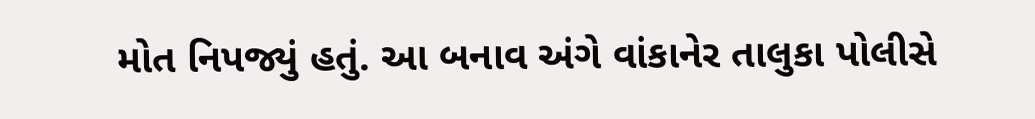મોત નિપજ્યું હતું. આ બનાવ અંગે વાંકાનેર તાલુકા પોલીસે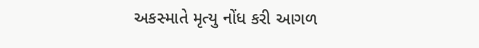અકસ્માતે મૃત્યુ નોંધ કરી આગળ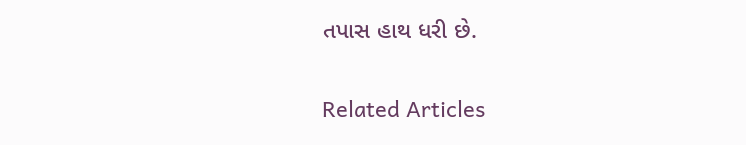તપાસ હાથ ધરી છે.

Related Articles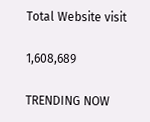Total Website visit

1,608,689

TRENDING NOW